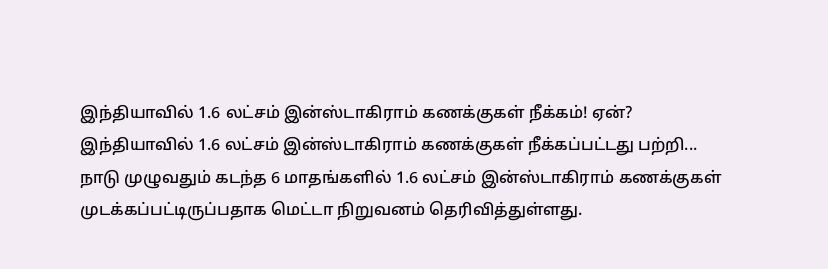இந்தியாவில் 1.6 லட்சம் இன்ஸ்டாகிராம் கணக்குகள் நீக்கம்! ஏன்?
இந்தியாவில் 1.6 லட்சம் இன்ஸ்டாகிராம் கணக்குகள் நீக்கப்பட்டது பற்றி...
நாடு முழுவதும் கடந்த 6 மாதங்களில் 1.6 லட்சம் இன்ஸ்டாகிராம் கணக்குகள் முடக்கப்பட்டிருப்பதாக மெட்டா நிறுவனம் தெரிவித்துள்ளது.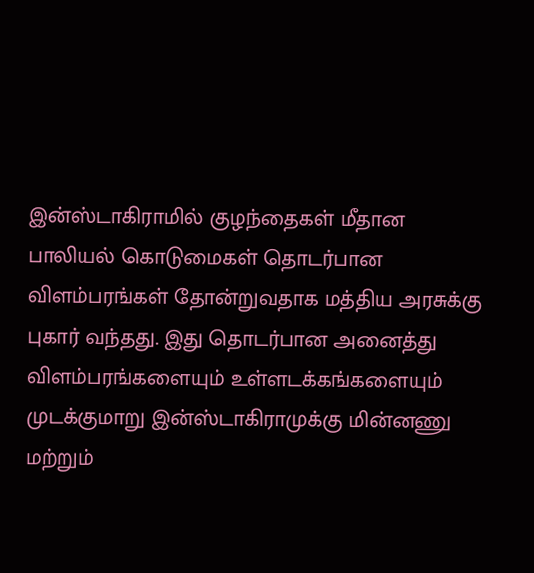இன்ஸ்டாகிராமில் குழந்தைகள் மீதான பாலியல் கொடுமைகள் தொடர்பான விளம்பரங்கள் தோன்றுவதாக மத்திய அரசுக்கு புகார் வந்தது. இது தொடர்பான அனைத்து விளம்பரங்களையும் உள்ளடக்கங்களையும் முடக்குமாறு இன்ஸ்டாகிராமுக்கு மின்னணு மற்றும்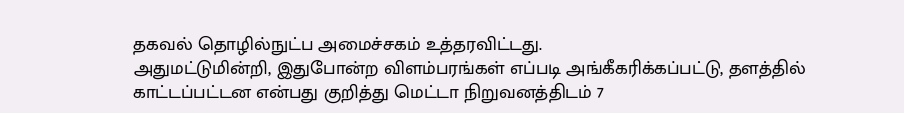தகவல் தொழில்நுட்ப அமைச்சகம் உத்தரவிட்டது.
அதுமட்டுமின்றி, இதுபோன்ற விளம்பரங்கள் எப்படி அங்கீகரிக்கப்பட்டு, தளத்தில் காட்டப்பட்டன என்பது குறித்து மெட்டா நிறுவனத்திடம் 7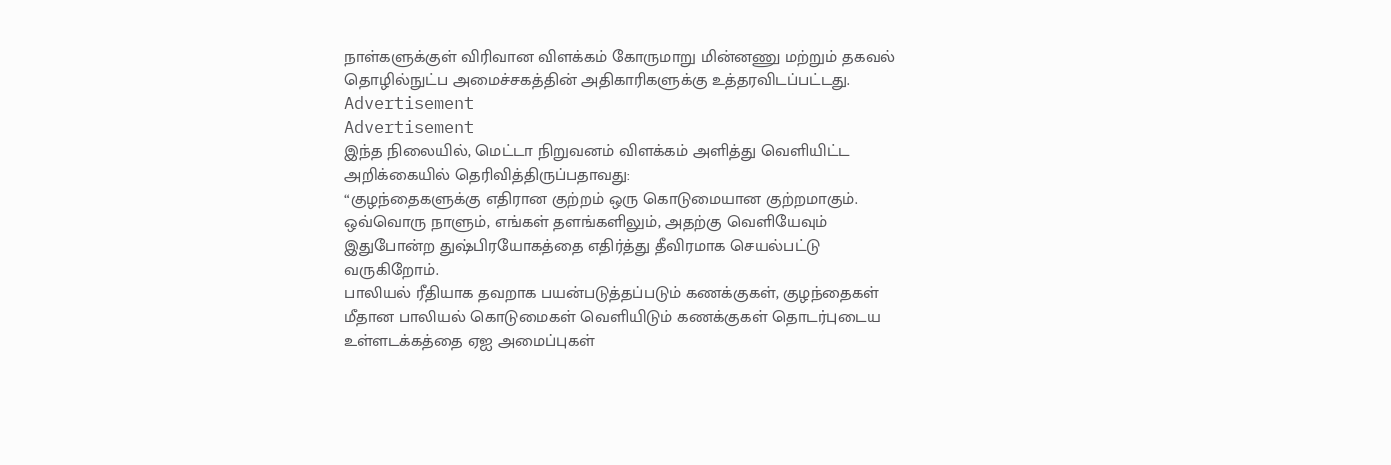நாள்களுக்குள் விரிவான விளக்கம் கோருமாறு மின்னணு மற்றும் தகவல் தொழில்நுட்ப அமைச்சகத்தின் அதிகாரிகளுக்கு உத்தரவிடப்பட்டது.
Advertisement
Advertisement
இந்த நிலையில், மெட்டா நிறுவனம் விளக்கம் அளித்து வெளியிட்ட அறிக்கையில் தெரிவித்திருப்பதாவது:
“குழந்தைகளுக்கு எதிரான குற்றம் ஒரு கொடுமையான குற்றமாகும். ஒவ்வொரு நாளும், எங்கள் தளங்களிலும், அதற்கு வெளியேவும் இதுபோன்ற துஷ்பிரயோகத்தை எதிர்த்து தீவிரமாக செயல்பட்டு வருகிறோம்.
பாலியல் ரீதியாக தவறாக பயன்படுத்தப்படும் கணக்குகள், குழந்தைகள் மீதான பாலியல் கொடுமைகள் வெளியிடும் கணக்குகள் தொடர்புடைய உள்ளடக்கத்தை ஏஐ அமைப்புகள்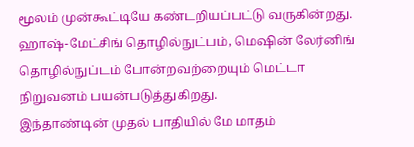மூலம் முன்கூட்டியே கண்டறியப்பட்டு வருகின்றது. ஹாஷ்-மேட்சிங் தொழில்நுட்பம், மெஷின் லேர்னிங் தொழில்நுப்டம் போன்றவற்றையும் மெட்டா நிறுவனம் பயன்படுத்துகிறது.
இந்தாண்டின் முதல் பாதியில் மே மாதம்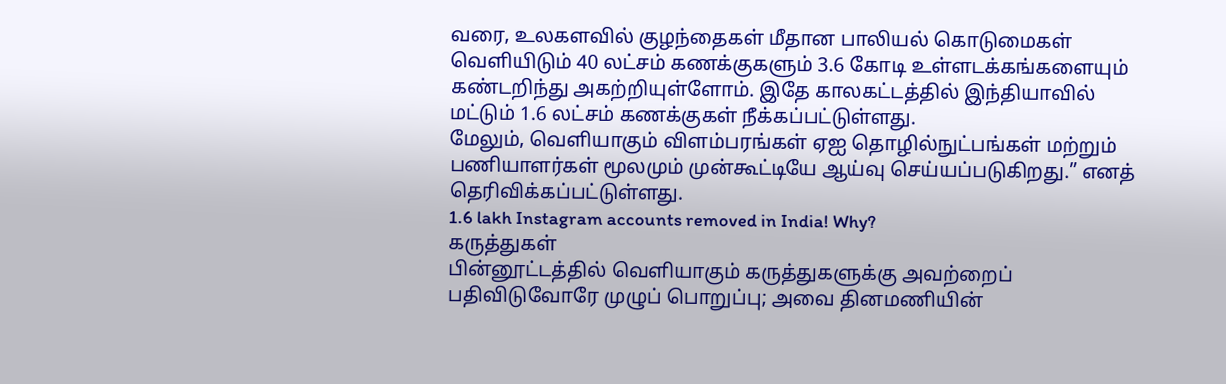வரை, உலகளவில் குழந்தைகள் மீதான பாலியல் கொடுமைகள் வெளியிடும் 40 லட்சம் கணக்குகளும் 3.6 கோடி உள்ளடக்கங்களையும் கண்டறிந்து அகற்றியுள்ளோம். இதே காலகட்டத்தில் இந்தியாவில் மட்டும் 1.6 லட்சம் கணக்குகள் நீக்கப்பட்டுள்ளது.
மேலும், வெளியாகும் விளம்பரங்கள் ஏஐ தொழில்நுட்பங்கள் மற்றும் பணியாளர்கள் மூலமும் முன்கூட்டியே ஆய்வு செய்யப்படுகிறது.” எனத் தெரிவிக்கப்பட்டுள்ளது.
1.6 lakh Instagram accounts removed in India! Why?
கருத்துகள்
பின்னூட்டத்தில் வெளியாகும் கருத்துகளுக்கு அவற்றைப் பதிவிடுவோரே முழுப் பொறுப்பு; அவை தினமணியின்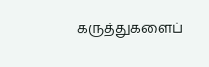கருத்துகளைப்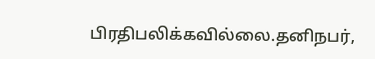பிரதிபலிக்கவில்லை.தனிநபர்,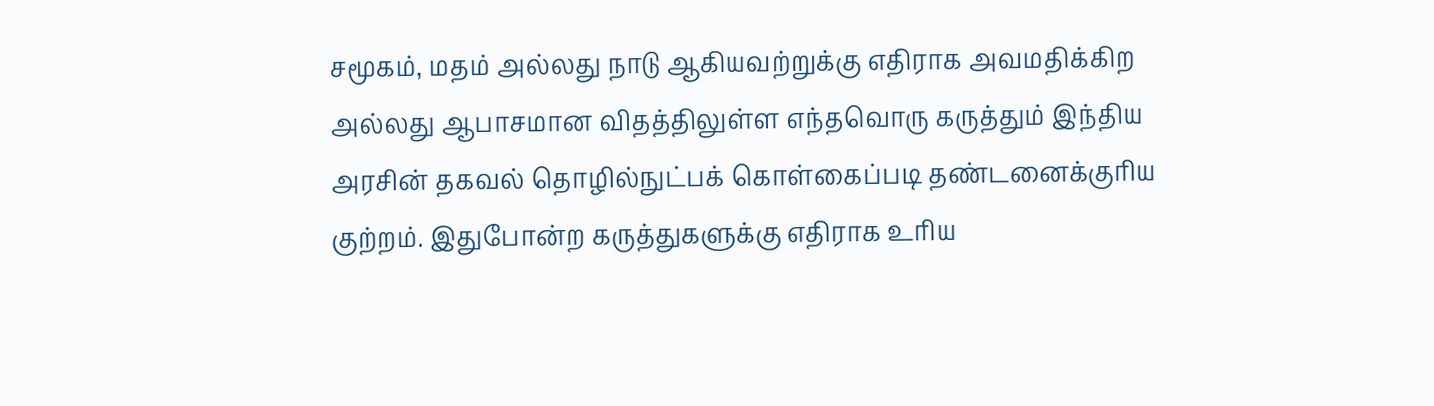சமூகம், மதம் அல்லது நாடு ஆகியவற்றுக்கு எதிராக அவமதிக்கிற அல்லது ஆபாசமான விதத்திலுள்ள எந்தவொரு கருத்தும் இந்திய அரசின் தகவல் தொழில்நுட்பக் கொள்கைப்படி தண்டனைக்குரிய குற்றம். இதுபோன்ற கருத்துகளுக்கு எதிராக உரிய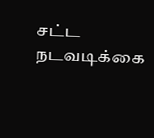சட்ட நடவடிக்கை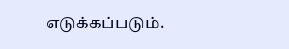எடுக்கப்படும்.